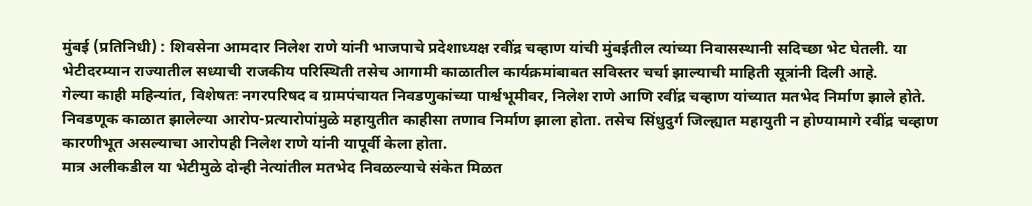मुंबई (प्रतिनिधी) : शिवसेना आमदार निलेश राणे यांनी भाजपाचे प्रदेशाध्यक्ष रवींद्र चव्हाण यांची मुंबईतील त्यांच्या निवासस्थानी सदिच्छा भेट घेतली. या भेटीदरम्यान राज्यातील सध्याची राजकीय परिस्थिती तसेच आगामी काळातील कार्यक्रमांबाबत सविस्तर चर्चा झाल्याची माहिती सूत्रांनी दिली आहे.
गेल्या काही महिन्यांत, विशेषतः नगरपरिषद व ग्रामपंचायत निवडणुकांच्या पार्श्वभूमीवर, निलेश राणे आणि रवींद्र चव्हाण यांच्यात मतभेद निर्माण झाले होते. निवडणूक काळात झालेल्या आरोप-प्रत्यारोपांमुळे महायुतीत काहीसा तणाव निर्माण झाला होता. तसेच सिंधुदुर्ग जिल्ह्यात महायुती न होण्यामागे रवींद्र चव्हाण कारणीभूत असल्याचा आरोपही निलेश राणे यांनी यापूर्वी केला होता.
मात्र अलीकडील या भेटीमुळे दोन्ही नेत्यांतील मतभेद निवळल्याचे संकेत मिळत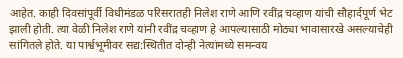आहेत. काही दिवसांपूर्वी विधीमंडळ परिसरातही निलेश राणे आणि रवींद्र चव्हाण यांची सौहार्दपूर्ण भेट झाली होती. त्या वेळी निलेश राणे यांनी रवींद्र चव्हाण हे आपल्यासाठी मोठ्या भावासारखे असल्याचेही सांगितले होते. या पार्श्वभूमीवर सद्य:स्थितीत दोन्ही नेत्यांमध्ये समन्वय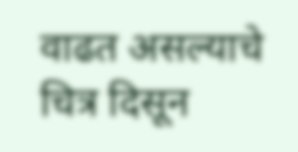वाढत असल्याचे चित्र दिसून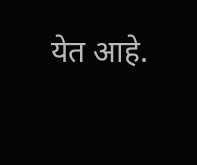येत आहे.